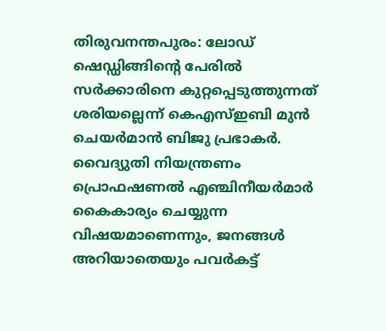തിരുവനന്തപുരം: ലോഡ് ഷെഡ്ഡിങ്ങിന്റെ പേരിൽ സർക്കാരിനെ കുറ്റപ്പെടുത്തുന്നത് ശരിയല്ലെന്ന് കെഎസ്ഇബി മുൻ ചെയർമാൻ ബിജു പ്രഭാകർ. വൈദ്യുതി നിയന്ത്രണം പ്രൊഫഷണൽ എഞ്ചിനീയർമാർ കൈകാര്യം ചെയ്യുന്ന വിഷയമാണെന്നും, ജനങ്ങൾ അറിയാതെയും പവർകട്ട്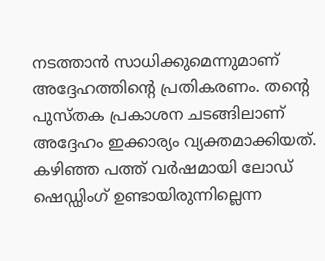നടത്താൻ സാധിക്കുമെന്നുമാണ് അദ്ദേഹത്തിന്റെ പ്രതികരണം. തന്റെ പുസ്തക പ്രകാശന ചടങ്ങിലാണ് അദ്ദേഹം ഇക്കാര്യം വ്യക്തമാക്കിയത്.
കഴിഞ്ഞ പത്ത് വർഷമായി ലോഡ് ഷെഡ്ഡിംഗ് ഉണ്ടായിരുന്നില്ലെന്ന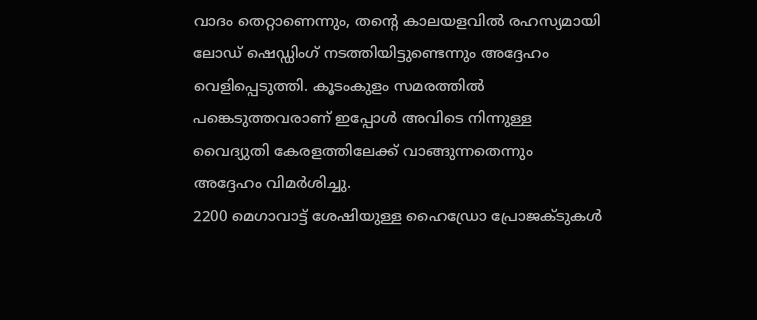വാദം തെറ്റാണെന്നും, തന്റെ കാലയളവിൽ രഹസ്യമായി ലോഡ് ഷെഡ്ഡിംഗ് നടത്തിയിട്ടുണ്ടെന്നും അദ്ദേഹം വെളിപ്പെടുത്തി. കൂടംകുളം സമരത്തിൽ പങ്കെടുത്തവരാണ് ഇപ്പോൾ അവിടെ നിന്നുള്ള വൈദ്യുതി കേരളത്തിലേക്ക് വാങ്ങുന്നതെന്നും അദ്ദേഹം വിമർശിച്ചു.
2200 മെഗാവാട്ട് ശേഷിയുള്ള ഹൈഡ്രോ പ്രോജക്ടുകൾ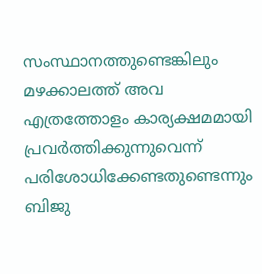സംസ്ഥാനത്തുണ്ടെങ്കിലും മഴക്കാലത്ത് അവ എത്രത്തോളം കാര്യക്ഷമമായി പ്രവർത്തിക്കുന്നുവെന്ന് പരിശോധിക്കേണ്ടതുണ്ടെന്നും ബിജു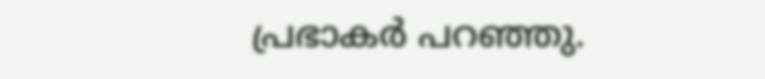പ്രഭാകർ പറഞ്ഞു.